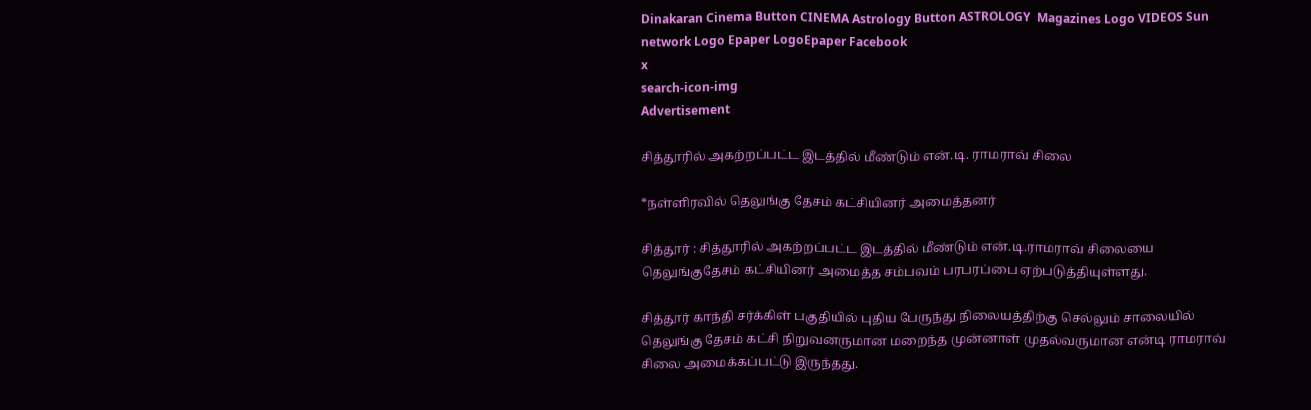Dinakaran Cinema Button CINEMA Astrology Button ASTROLOGY  Magazines Logo VIDEOS Sun network Logo Epaper LogoEpaper Facebook
x
search-icon-img
Advertisement

சித்தூரில் அகற்றப்பட்ட இடத்தில் மீண்டும் என்.டி. ராமராவ் சிலை

*நள்ளிரவில் தெலுங்கு தேசம் கட்சியினர் அமைத்தனர்

சித்தூர் : சித்தூரில் அகற்றப்பட்ட இடத்தில் மீண்டும் என்.டி.ராமராவ் சிலையை தெலுங்குதேசம் கட்சியினர் அமைத்த சம்பவம் பரபரப்பை ஏற்படுத்தியுள்ளது.

சித்தூர் காந்தி சர்க்கிள் பகுதியில் புதிய பேருந்து நிலையத்திற்கு செல்லும் சாலையில் தெலுங்கு தேசம் கட்சி நிறுவனருமான மறைந்த முன்னாள் முதல்வருமான என்டி ராமராவ் சிலை அமைக்கப்பட்டு இருந்தது.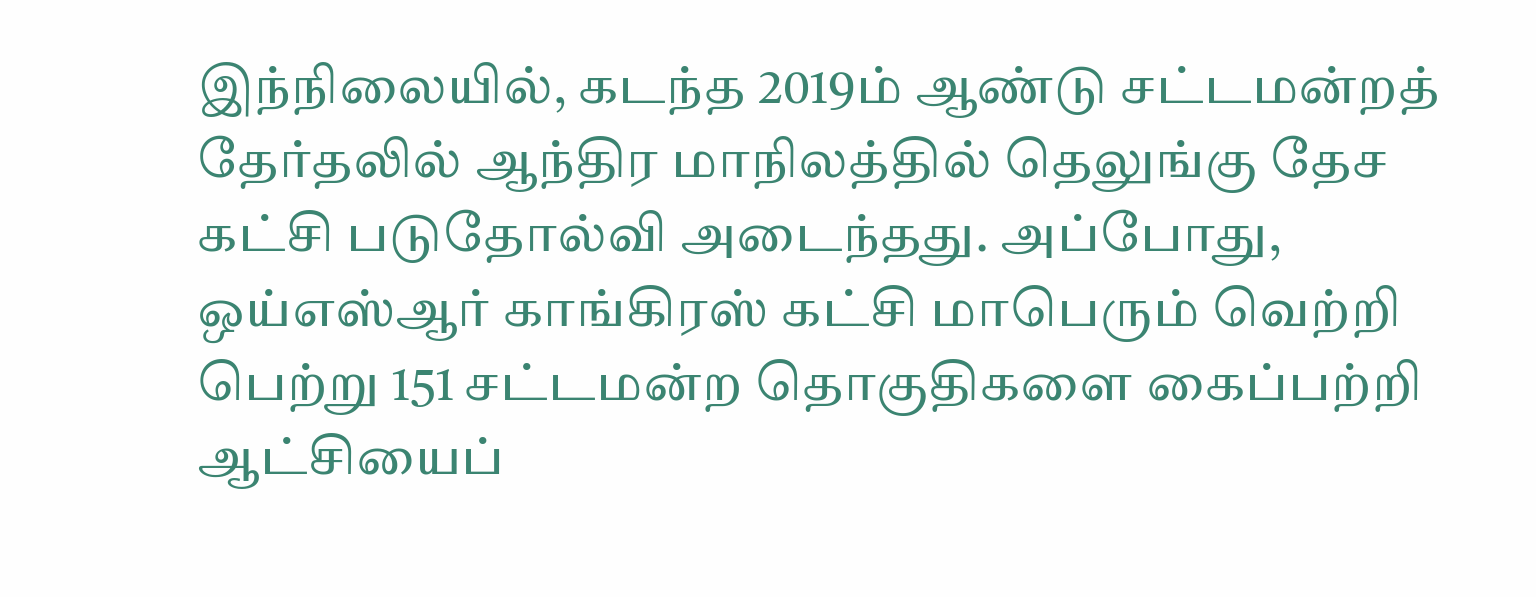இந்நிலையில், கடந்த 2019ம் ஆண்டு சட்டமன்றத் தேர்தலில் ஆந்திர மாநிலத்தில் தெலுங்கு தேச கட்சி படுதோல்வி அடைந்தது. அப்போது, ஒய்எஸ்ஆர் காங்கிரஸ் கட்சி மாபெரும் வெற்றி பெற்று 151 சட்டமன்ற தொகுதிகளை கைப்பற்றி ஆட்சியைப்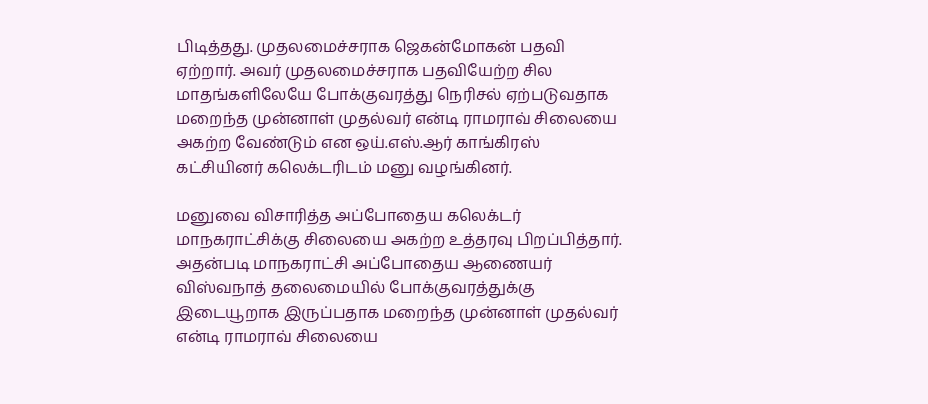பிடித்தது. முதலமைச்சராக ஜெகன்மோகன் பதவி ஏற்றார். அவர் முதலமைச்சராக பதவியேற்ற சில மாதங்களிலேயே போக்குவரத்து நெரிசல் ஏற்படுவதாக மறைந்த முன்னாள் முதல்வர் என்டி ராமராவ் சிலையை அகற்ற வேண்டும் என ஒய்.எஸ்.ஆர் காங்கிரஸ் கட்சியினர் கலெக்டரிடம் மனு வழங்கினர்.

மனுவை விசாரித்த அப்போதைய கலெக்டர் மாநகராட்சிக்கு சிலையை அகற்ற உத்தரவு பிறப்பித்தார். அதன்படி மாநகராட்சி அப்போதைய ஆணையர் விஸ்வநாத் தலைமையில் போக்குவரத்துக்கு இடையூறாக இருப்பதாக மறைந்த முன்னாள் முதல்வர் என்டி ராமராவ் சிலையை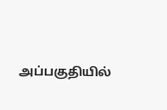அப்பகுதியில்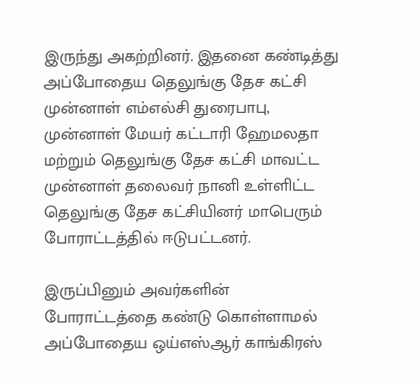இருந்து அகற்றினர். இதனை கண்டித்து அப்போதைய தெலுங்கு தேச கட்சி முன்னாள் எம்எல்சி துரைபாபு, முன்னாள் மேயர் கட்டாரி ஹேமலதா மற்றும் தெலுங்கு தேச கட்சி மாவட்ட முன்னாள் தலைவர் நானி உள்ளிட்ட தெலுங்கு தேச கட்சியினர் மாபெரும் போராட்டத்தில் ஈடுபட்டனர்.

இருப்பினும் அவர்களின் போராட்டத்தை கண்டு கொள்ளாமல் அப்போதைய ஒய்எஸ்ஆர் காங்கிரஸ்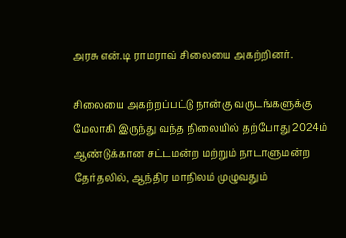அரசு என்.டி ராமராவ் சிலையை அகற்றினர்.

சிலையை அகற்றப்பட்டு நான்கு வருடங்களுக்கு மேலாகி இருந்து வந்த நிலையில் தற்போது 2024ம் ஆண்டுக்கான சட்டமன்ற மற்றும் நாடாளுமன்ற தேர்தலில், ஆந்திர மாநிலம் முழுவதும்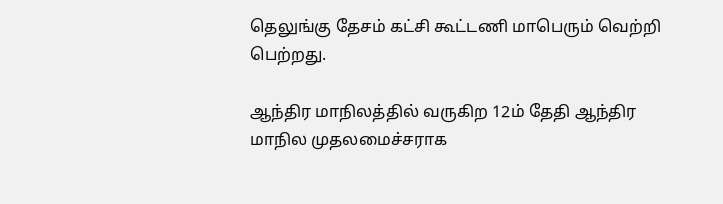தெலுங்கு தேசம் கட்சி கூட்டணி மாபெரும் வெற்றி பெற்றது.

ஆந்திர மாநிலத்தில் வருகிற 12ம் தேதி ஆந்திர மாநில முதலமைச்சராக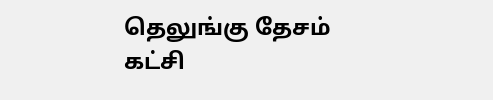தெலுங்கு தேசம் கட்சி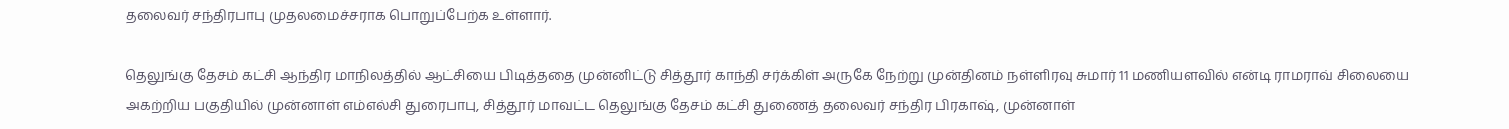தலைவர் சந்திரபாபு முதலமைச்சராக பொறுப்பேற்க உள்ளார்.

தெலுங்கு தேசம் கட்சி ஆந்திர மாநிலத்தில் ஆட்சியை பிடித்ததை முன்னிட்டு சித்தூர் காந்தி சர்க்கிள் அருகே நேற்று முன்தினம் நள்ளிரவு சுமார் 11 மணியளவில் என்டி ராமராவ் சிலையை அகற்றிய பகுதியில் முன்னாள் எம்எல்சி துரைபாபு, சித்தூர் மாவட்ட தெலுங்கு தேசம் கட்சி துணைத் தலைவர் சந்திர பிரகாஷ், முன்னாள்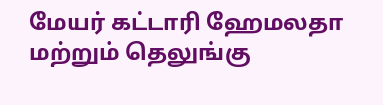மேயர் கட்டாரி ஹேமலதா மற்றும் தெலுங்கு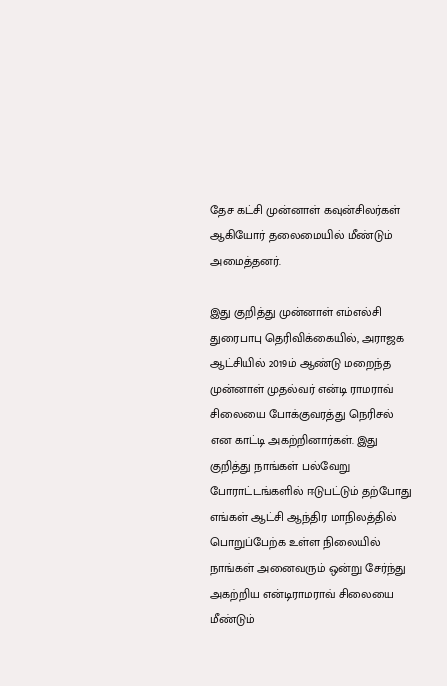தேச கட்சி முன்னாள் கவுன்சிலர்கள் ஆகியோர் தலைமையில் மீண்டும் அமைத்தனர்.

இது குறித்து முன்னாள் எம்எல்சி துரைபாபு தெரிவிக்கையில், அராஜக ஆட்சியில் 2019ம் ஆண்டு மறைந்த முன்னாள் முதல்வர் என்டி ராமராவ் சிலையை போக்குவரத்து நெரிசல் என காட்டி அகற்றினார்கள். இது குறித்து நாங்கள் பல்வேறு போராட்டங்களில் ஈடுபட்டும் தற்போது எங்கள் ஆட்சி ஆந்திர மாநிலத்தில் பொறுப்பேற்க உள்ள நிலையில் நாங்கள் அனைவரும் ஒன்று சேர்ந்து அகற்றிய என்டிராமராவ் சிலையை மீண்டும்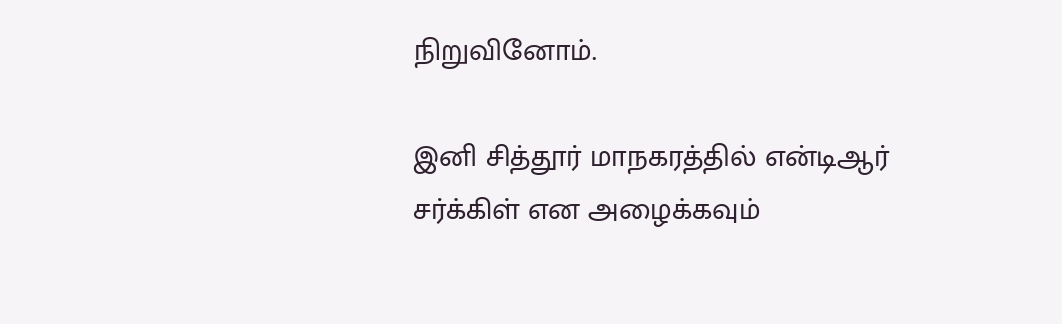நிறுவினோம்.

இனி சித்தூர் மாநகரத்தில் என்டிஆர் சர்க்கிள் என அழைக்கவும்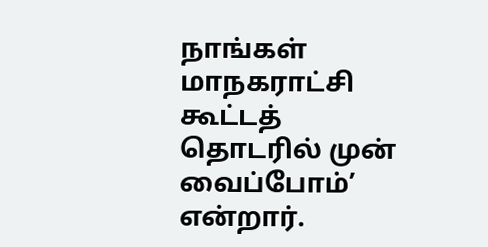நாங்கள் மாநகராட்சி கூட்டத் தொடரில் முன் வைப்போம்’ என்றார்.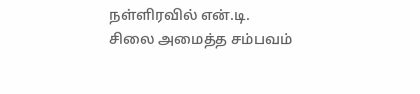நள்ளிரவில் என்.டி. சிலை அமைத்த சம்பவம்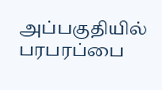அப்பகுதியில் பரபரப்பை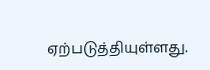ஏற்படுத்தியுள்ளது.